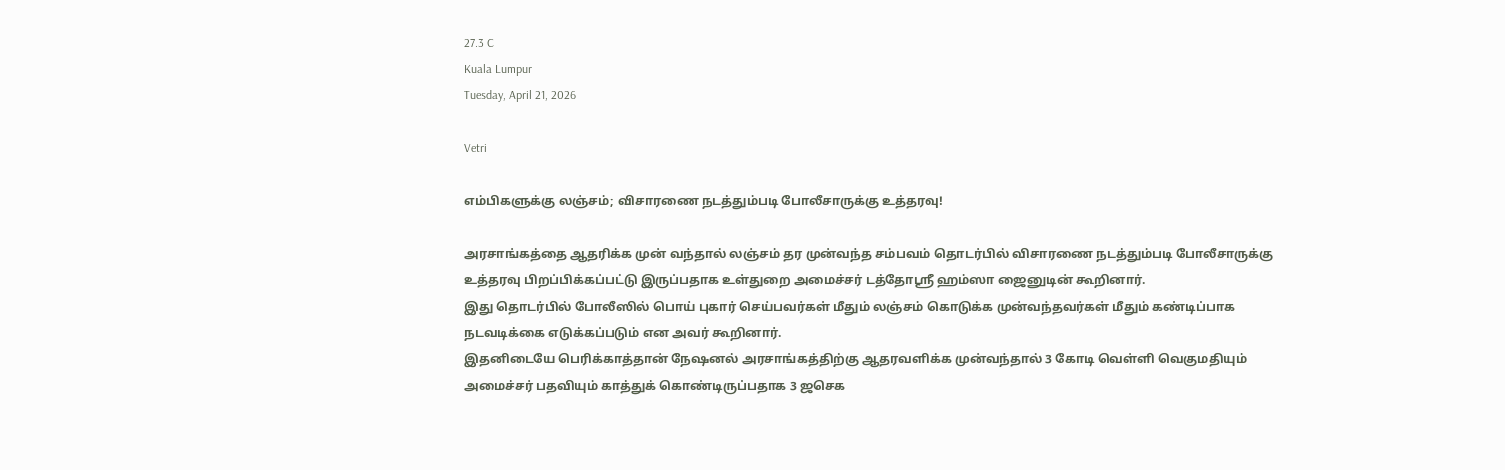27.3 C
Kuala Lumpur
Tuesday, April 21, 2026

Vetri

எம்பிகளுக்கு லஞ்சம்; விசாரணை நடத்தும்படி போலீசாருக்கு உத்தரவு!

அரசாங்கத்தை ஆதரிக்க முன் வந்தால் லஞ்சம் தர முன்வந்த சம்பவம் தொடர்பில் விசாரணை நடத்தும்படி போலீசாருக்கு உத்தரவு பிறப்பிக்கப்பட்டு இருப்பதாக உள்துறை அமைச்சர் டத்தோஸ்ரீ ஹம்ஸா ஜைனுடின் கூறினார்.
இது தொடர்பில் போலீஸில் பொய் புகார் செய்பவர்கள் மீதும் லஞ்சம் கொடுக்க முன்வந்தவர்கள் மீதும் கண்டிப்பாக நடவடிக்கை எடுக்கப்படும் என அவர் கூறினார்.
இதனிடையே பெரிக்காத்தான் நேஷனல் அரசாங்கத்திற்கு ஆதரவளிக்க முன்வந்தால் 3 கோடி வெள்ளி வெகுமதியும் அமைச்சர் பதவியும் காத்துக் கொண்டிருப்பதாக 3 ஜசெக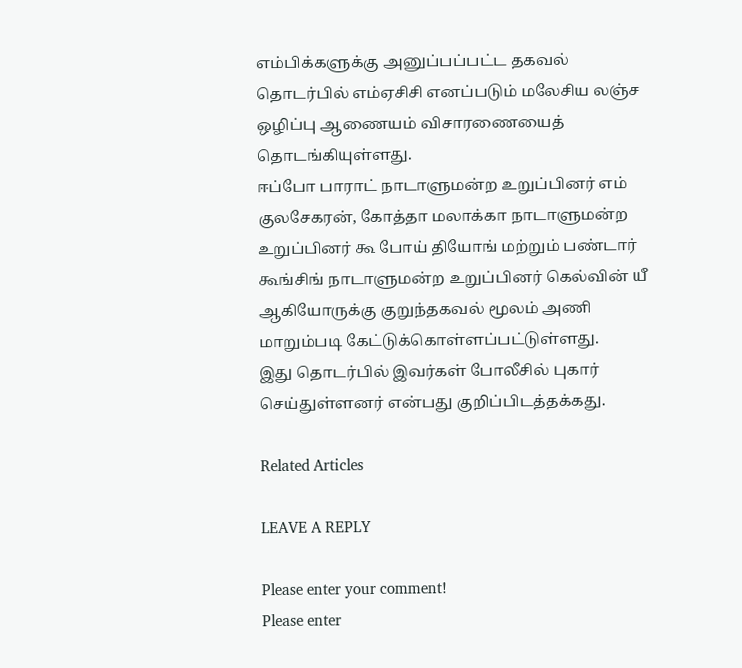எம்பிக்களுக்கு அனுப்பப்பட்ட தகவல் தொடர்பில் எம்ஏசிசி எனப்படும் மலேசிய லஞ்ச ஒழிப்பு ஆணையம் விசாரணையைத் தொடங்கியுள்ளது.
ஈப்போ பாராட் நாடாளுமன்ற உறுப்பினர் எம் குலசேகரன், கோத்தா மலாக்கா நாடாளுமன்ற உறுப்பினர் கூ போய் தியோங் மற்றும் பண்டார் கூங்சிங் நாடாளுமன்ற உறுப்பினர் கெல்வின் யீ ஆகியோருக்கு குறுந்தகவல் மூலம் அணி மாறும்படி கேட்டுக்கொள்ளப்பட்டுள்ளது.
இது தொடர்பில் இவர்கள் போலீசில் புகார் செய்துள்ளனர் என்பது குறிப்பிடத்தக்கது.

Related Articles

LEAVE A REPLY

Please enter your comment!
Please enter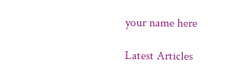your name here

Latest Articles